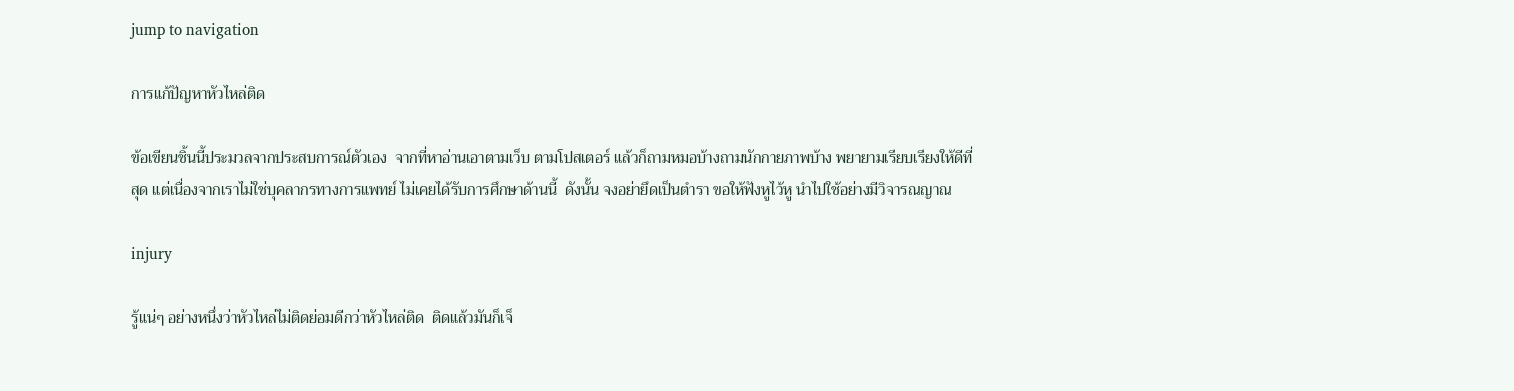jump to navigation

การแก้ปัญหาหัวไหล่ติด

ข้อเขียนชิ้นนี้ประมวลจากประสบการณ์ตัวเอง  จากที่หาอ่านเอาตามเว็บ ตามโปสเตอร์ แล้วก็ถามหมอบ้างถามนักกายภาพบ้าง พยายามเรียบเรียงให้ดีที่สุด แต่เนื่องจากเราไม่ใช่บุคลากรทางการแพทย์ ไม่เคยได้รับการศึกษาด้านนี้  ดังนั้น จงอย่ายึดเป็นตำรา ขอให้ฟังหูไว้หู นำไปใช้อย่างมีวิจารณญาณ

injury

รู้แน่ๆ อย่างหนึ่งว่าหัวไหล่ไม่ติดย่อมดีกว่าหัวไหล่ติด  ติดแล้วมันก็เจ็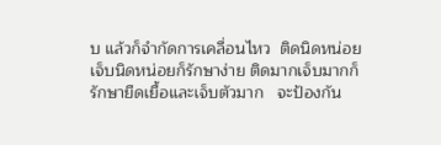บ แล้วก็จำกัดการเคลื่อนไหว  ติดนิดหน่อยเจ็บนิดหน่อยก็รักษาง่าย ติดมากเจ็บมากก็รักษายืดเยื้อและเจ็บตัวมาก   จะป้องกัน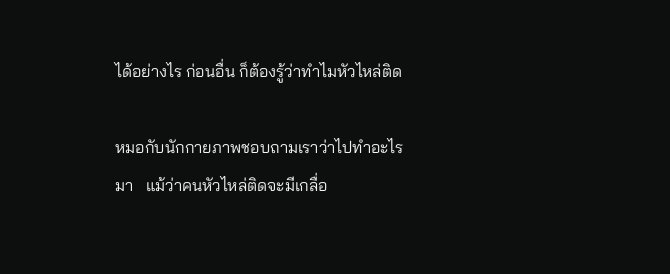ได้อย่างไร ก่อนอื่น ก็ต้องรู้ว่าทำไมหัวไหล่ติด

หมอกับนักกายภาพชอบถามเราว่าไปทำอะไรมา   แม้ว่าคนหัวไหล่ติดจะมีเกลื่อ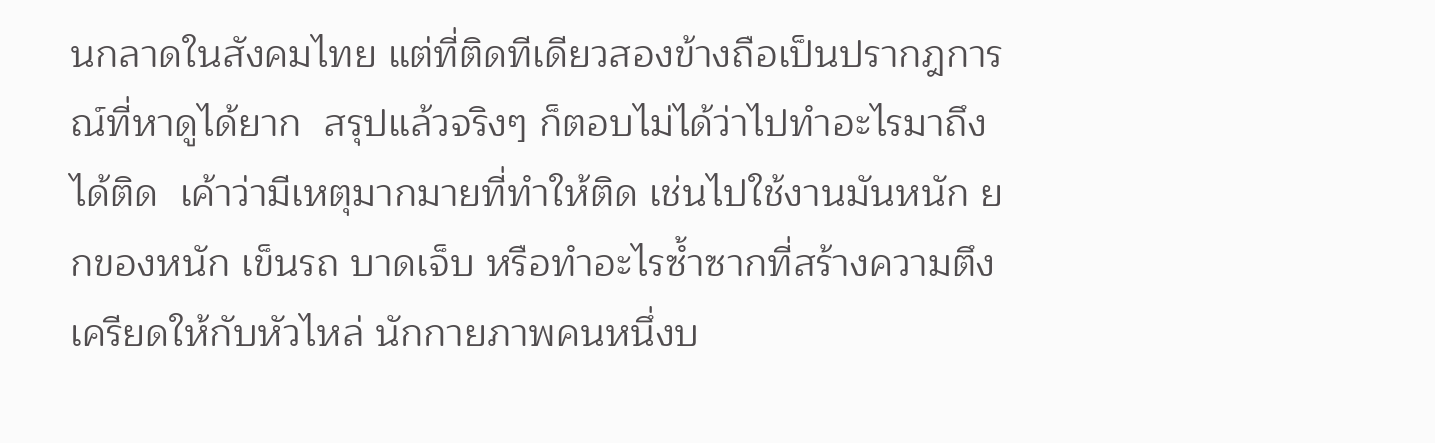นกลาดในสังคมไทย แต่ที่ติดทีเดียวสองข้างถือเป็นปรากฎการณ์ที่หาดูได้ยาก  สรุปแล้วจริงๆ ก็ตอบไม่ได้ว่าไปทำอะไรมาถึงได้ติด  เค้าว่ามีเหตุมากมายที่ทำให้ติด เช่นไปใช้งานมันหนัก ยกของหนัก เข็นรถ บาดเจ็บ หรือทำอะไรซ้ำซากที่สร้างความตึงเครียดให้กับหัวไหล่ นักกายภาพคนหนึ่งบ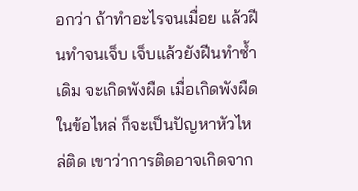อกว่า ถ้าทำอะไรจนเมื่อย แล้วฝีนทำจนเจ็บ เจ็บแล้วยังฝีนทำซ้ำเดิม จะเกิดพังผืด เมื่อเกิดพังผืดในข้อไหล่ ก็จะเป็นปัญหาหัวไหล่ติด เขาว่าการติดอาจเกิดจาก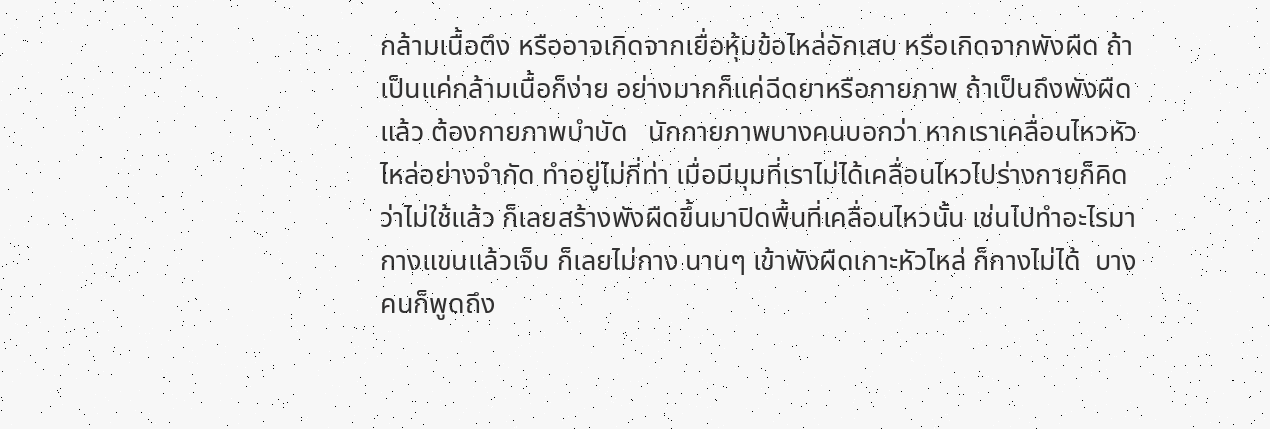กล้ามเนื้อตึง หรืออาจเกิดจากเยื่อหุ้มข้อไหล่อักเสบ หรือเกิดจากพังผืด ถ้าเป็นแค่กล้ามเนื้อก็ง่าย อย่างมากก็แค่ฉีดยาหรือกายภาพ ถ้าเป็นถึงพังผืดแล้ว ต้องกายภาพบำบัด   นักกายภาพบางคนบอกว่า หากเราเคลื่อนไหวหัวไหล่อย่างจำกัด ทำอยู่ไม่กี่ท่า เมื่อมีมุมที่เราไม่ได้เคลื่อนไหวไปร่างกายก็คิดว่าไม่ใช้แล้ว ก็เลยสร้างพังผืดขึ้นมาปิดพื้นที่เคลื่อนไหวนั้น เช่นไปทำอะไรมา กางแขนแล้วเจ็บ ก็เลยไม่กาง นานๆ เข้าพังผืดเกาะหัวไหล่ ก็กางไม่ได้  บางคนก็พูดถึง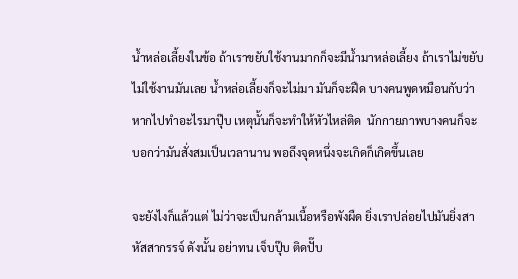น้ำหล่อเลี้ยงในข้อ ถ้าเราขยับใช้งานมากก็จะมีน้ำมาหล่อเลี้ยง ถ้าเราไม่ขยับ ไม่ใช้งานมันเลย น้ำหล่อเลี้ยงก็จะไม่มา มันก็จะฝืด บางคนพูดหมือนกับว่า หากไปทำอะไรมาปุ๊บ เหตุนั้นก็จะทำให้หัวไหล่ติด  นักกายภาพบางคนก็จะบอกว่ามันสั่งสมเป็นเวลานาน พอถึงจุดหนึ่งจะเกิดก็เกิดขึ้นเลย

จะยังไงก็แล้วแต่ ไม่ว่าจะเป็นกล้ามเนื้อหรือพังผืด ยิ่งเราปล่อยไปมันยิ่งสาหัสสากรรจ์ ดังนั้น อย่าทน เจ็บปุ๊บ ติดปั๊บ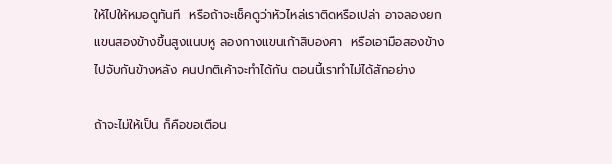ให้ไปให้หมอดูทันที  หรือถ้าจะเช็คดูว่าหัวไหล่เราติดหรือเปล่า อาจลองยกแขนสองข้างขึ้นสูงแนบหู ลองกางแขนเก้าสิบองศา  หรือเอามือสองข้างไปจับกันข้างหลัง คนปกติเค้าจะทำได้กัน ตอนนี้เราทำไม่ได้สักอย่าง

ถ้าจะไม่ให้เป็น ก็คือขอเตือน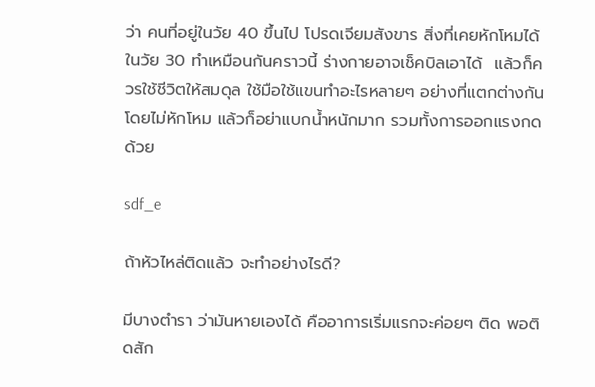ว่า คนที่อยู่ในวัย 40 ขึ้นไป โปรดเจียมสังขาร สิ่งที่เคยหักโหมได้ในวัย 30 ทำเหมือนกันคราวนี้ ร่างกายอาจเช็คบิลเอาได้  แล้วก็ควรใช้ชีวิตให้สมดุล ใช้มือใช้แขนทำอะไรหลายๆ อย่างที่แตกต่างกันโดยไม่หักโหม แล้วก็อย่าแบกน้ำหนักมาก รวมทั้งการออกแรงกดด้วย

sdf_e

ถ้าหัวไหล่ติดแล้ว จะทำอย่างไรดี?

มีบางตำรา ว่ามันหายเองได้ คืออาการเริ่มแรกจะค่อยๆ ติด พอติดสัก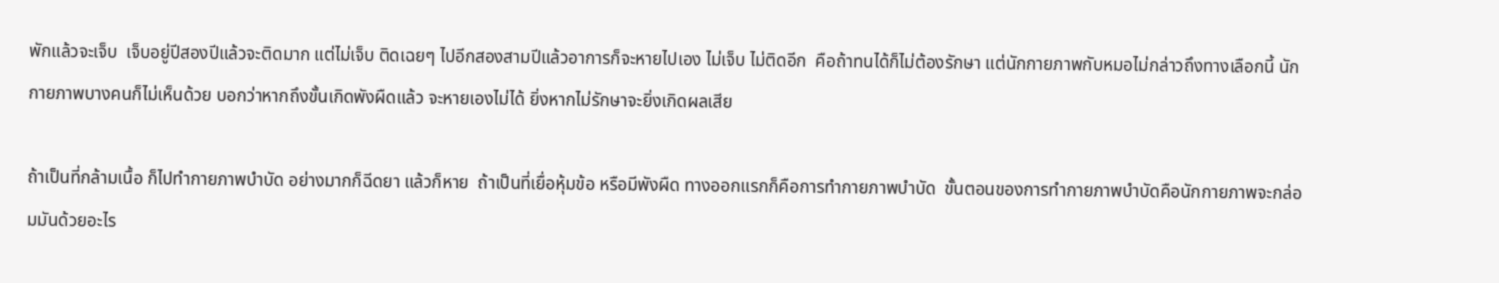พักแล้วจะเจ็บ  เจ็บอยู่ปีสองปีแล้วจะติดมาก แต่ไม่เจ็บ ติดเฉยๆ ไปอีกสองสามปีแล้วอาการก็จะหายไปเอง ไม่เจ็บ ไม่ติดอีก  คือถ้าทนได้ก็ไม่ต้องรักษา แต่นักกายภาพกับหมอไม่กล่าวถึงทางเลือกนี้ นักกายภาพบางคนก็ไม่เห็นด้วย บอกว่าหากถึงขั้นเกิดพังผืดแล้ว จะหายเองไม่ได้ ยิ่งหากไม่รักษาจะยิ่งเกิดผลเสีย

ถ้าเป็นที่กล้ามเนื้อ ก็ไปทำกายภาพบำบัด อย่างมากก็ฉีดยา แล้วก็หาย  ถ้าเป็นที่เยื่อหุ้มข้อ หรือมีพังผืด ทางออกแรกก็คือการทำกายภาพบำบัด  ขั้นตอนของการทำกายภาพบำบัดคือนักกายภาพจะกล่อมมันด้วยอะไร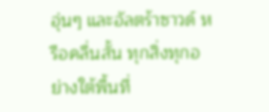อุ่นๆ และอัลตร้าซาวด์ หรือคลื่นสั้น ทุกสิ่งทุกอย่างใต้พื้นที่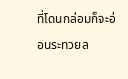ที่โดนกล่อมก็จะอ่อนระทวยล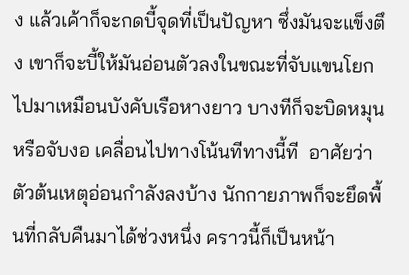ง แล้วเค้าก็จะกดบี้จุดที่เป็นปัญหา ซึ่งมันจะแข็งตึง เขาก็จะบี้ให้มันอ่อนตัวลงในขณะที่จับแขนโยกไปมาเหมือนบังคับเรือหางยาว บางทีก็จะบิดหมุน หรือจับงอ เคลื่อนไปทางโน้นทีทางนี้ที  อาศัยว่าตัวต้นเหตุอ่อนกำลังลงบ้าง นักกายภาพก็จะยึดพื้นที่กลับคืนมาได้ช่วงหนึ่ง คราวนี้ก็เป็นหน้า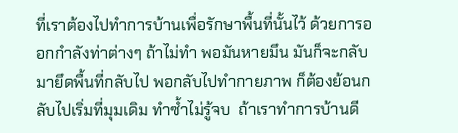ที่เราต้องไปทำการบ้านเพื่อรักษาพื้นที่นั้นไว้ ด้วยการออกกำลังท่าต่างๆ ถ้าไม่ทำ พอมันหายมึน มันก็จะกลับมายึดพื้นที่กลับไป พอกลับไปทำกายภาพ ก็ต้องย้อนกลับไปเริ่มที่มุมเดิม ทำซ้ำไม่รู้จบ  ถ้าเราทำการบ้านดี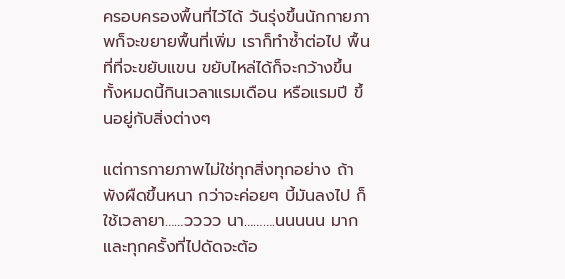ครอบครองพื้นที่ไว้ได้ วันรุ่งขึ้นนักกายภาพก็จะขยายพื้นที่เพิ่ม เราก็ทำซ้ำต่อไป พื้นที่ที่จะขยับแขน ขยับไหล่ได้ก็จะกว้างขึ้น  ทั้งหมดนี้กินเวลาแรมเดือน หรือแรมปี ขึ้นอยู่กับสิ่งต่างๆ

แต่การกายภาพไม่ใช่ทุกสิ่งทุกอย่าง ถ้าพังผืดขึ้นหนา กว่าจะค่อยๆ บี้มันลงไป ก็ใช้เวลายา……วววว นา……….นนนนน มาก และทุกครั้งที่ไปดัดจะต้อ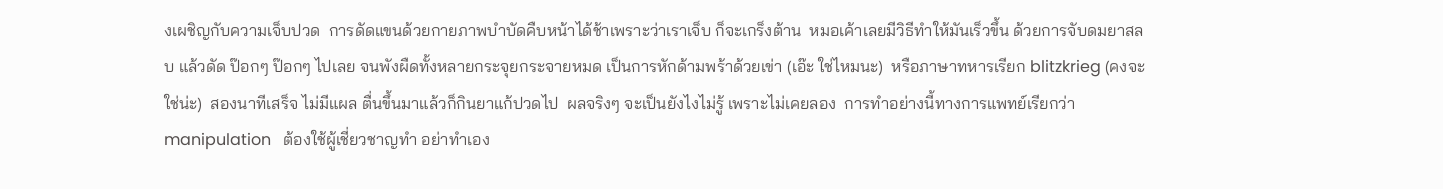งเผชิญกับความเจ็บปวด  การดัดแขนด้วยกายภาพบำบัดคืบหน้าได้ช้าเพราะว่าเราเจ็บ ก็จะเกร็งต้าน  หมอเค้าเลยมีวิธีทำให้มันเร็วขึ้น ด้วยการจับดมยาสลบ แล้วดัด ป๊อกๆ ป๊อกๆ ไปเลย จนพังผืดทั้งหลายกระจุยกระจายหมด เป็นการหักด้ามพร้าด้วยเข่า (เอ๊ะ ใช่ไหมนะ)  หรือภาษาทหารเรียก blitzkrieg (คงจะใช่น่ะ)  สองนาทีเสร็จ ไม่มีแผล ตื่นขึ้นมาแล้วก็กินยาแก้ปวดไป  ผลจริงๆ จะเป็นยังไงไม่รู้ เพราะไม่เคยลอง  การทำอย่างนี้ทางการแพทย์เรียกว่า manipulation   ต้องใช้ผู้เชี่ยวชาญทำ อย่าทำเอง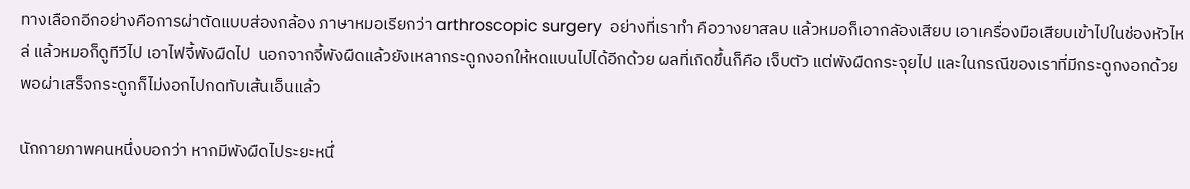ทางเลือกอีกอย่างคือการผ่าตัดแบบส่องกล้อง ภาษาหมอเรียกว่า arthroscopic surgery  อย่างที่เราทำ คือวางยาสลบ แล้วหมอก็เอากลัองเสียบ เอาเครื่องมือเสียบเข้าไปในช่องหัวไหล่ แล้วหมอก็ดูทีวีไป เอาไฟจี้พังผืดไป  นอกจากจี้พังผืดแล้วยังเหลากระดูกงอกให้หดแบนไปได้อีกด้วย ผลที่เกิดขึ้นก็คือ เจ็บตัว แต่พังผืดกระจุยไป และในกรณีของเราที่มีกระดูกงอกด้วย พอผ่าเสร็จกระดูกก็ไม่งอกไปกดทับเส้นเอ็นแล้ว

นักกายภาพคนหนึ่งบอกว่า หากมีพังผืดไประยะหนึ่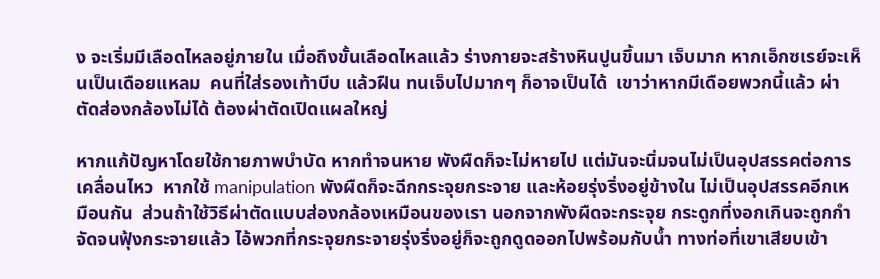ง จะเริ่มมีเลือดไหลอยู่ภายใน เมื่อถึงขั้นเลือดไหลแล้ว ร่างกายจะสร้างหินปูนขึ้นมา เจ็บมาก หากเอ็กซเรย์จะเห็นเป็นเดือยแหลม  คนที่ใส่รองเท้าบีบ แล้วฝืน ทนเจ็บไปมากๆ ก็อาจเป็นได้  เขาว่าหากมีเดือยพวกนี้แล้ว ผ่าตัดส่องกล้องไม่ได้ ต้องผ่าตัดเปิดแผลใหญ่

หากแก้ปัญหาโดยใช้กายภาพบำบัด หากทำจนหาย พังผืดก็จะไม่หายไป แต่มันจะนิ่มจนไม่เป็นอุปสรรคต่อการเคลื่อนไหว  หากใช้ manipulation พังผืดก็จะฉีกกระจุยกระจาย และห้อยรุ่งริ่งอยู่ข้างใน ไม่เป็นอุปสรรคอีกเหมือนกัน  ส่วนถ้าใช้วิธีผ่าตัดแบบส่องกล้องเหมือนของเรา นอกจากพังผืดจะกระจุย กระดูกที่งอกเกินจะถูกกำจัดจนฟุ้งกระจายแล้ว ไอ้พวกที่กระจุยกระจายรุ่งริ่งอยู่ก็จะถูกดูดออกไปพร้อมกับน้ำ ทางท่อที่เขาเสียบเข้า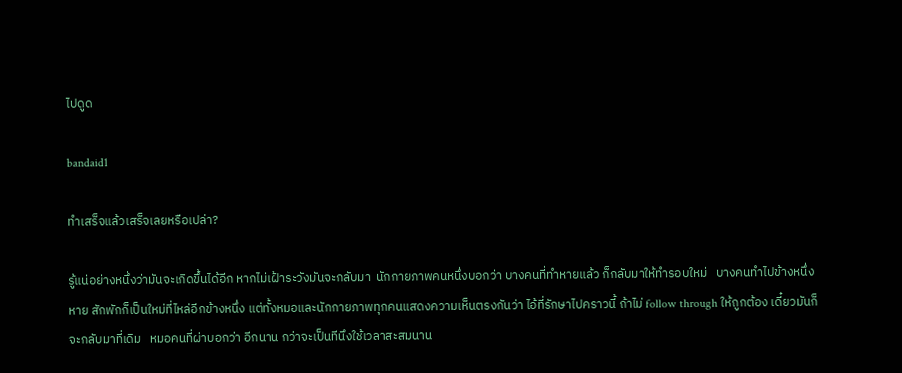ไปดูด

bandaid1

ทำเสร็จแล้วเสร็จเลยหรือเปล่า?

รู้แน่อย่างหนึ่งว่ามันจะเกิดขึ้นได้อีก หากไม่เฝ้าระวังมันจะกลับมา  นักกายภาพคนหนึ่งบอกว่า บางคนที่ทำหายแล้ว ก็กลับมาให้ทำรอบใหม่   บางคนทำไปข้างหนึ่งหาย สักพักก็เป็นใหม่ที่ไหล่อีกข้างหนึ่ง แต่ทั้งหมอและนักกายภาพทุกคนแสดงความเห็นตรงกันว่า ไอ้ที่รักษาไปคราวนี้ ถ้าไม่ follow through ให้ถูกต้อง เดี๋ยวมันก็จะกลับมาที่เดิม   หมอคนที่ผ่าบอกว่า อีกนาน กว่าจะเป็นทีนึงใช้เวลาสะสมนาน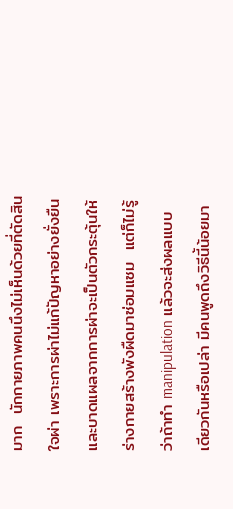มาก  นักกายภาพคนนึงไม่เห็นด้วยที่ตัดสินใจผ่า เพราะการผ่าไม่แก้ปัญหาอย่างยั่งยืน และบาดแผลจากการผ่าจะเป็นตัวกระตุ้นให้ร่างกายสร้างพังผืดมาซ่อมแซม  แต่ก็ไม่รู้ว่าถ้าทำ manipulation แล้วจะส่งผลแบบเดียวกันหรือเปล่า มีคนพูดถึงวิธีนี้น้อยมา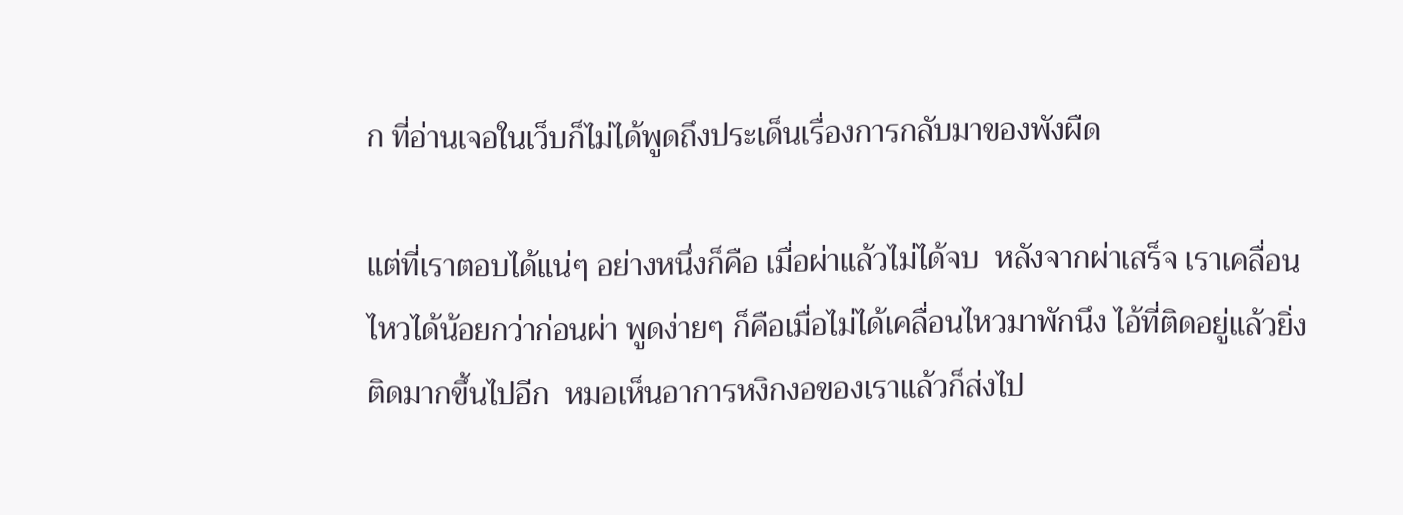ก ที่อ่านเจอในเว็บก็ไม่ได้พูดถึงประเด็นเรื่องการกลับมาของพังผืด

แต่ที่เราตอบได้แน่ๆ อย่างหนึ่งก็คือ เมื่อผ่าแล้วไม่ได้จบ  หลังจากผ่าเสร็จ เราเคลื่อนไหวได้น้อยกว่าก่อนผ่า พูดง่ายๆ ก็คือเมื่อไม่ได้เคลื่อนไหวมาพักนึง ไอ้ที่ติดอยู่แล้วยิ่งติดมากขึ้นไปอีก  หมอเห็นอาการหงิกงอของเราแล้วก็ส่งไป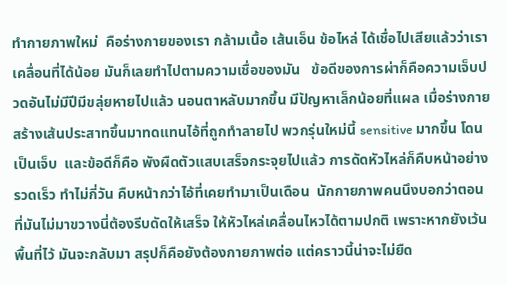ทำกายภาพใหม่  คือร่างกายของเรา กล้ามเนื้อ เส้นเอ็น ข้อไหล่ ได้เชื่อไปเสียแล้วว่าเราเคลื่อนที่ได้น้อย มันก็เลยทำไปตามความเชื่อของมัน   ข้อดีของการผ่าก็คือความเจ็บปวดอันไม่มีปีมีขลุ่ยหายไปแล้ว นอนตาหลับมากขึ้น มีปัญหาเล็กน้อยที่แผล เมื่อร่างกายสร้างเส้นประสาทขึ้นมาทดแทนไอ้ที่ถูกทำลายไป พวกรุ่นใหม่นี้ sensitive มากขึ้น โดนเป็นเจ็บ  และข้อดีก็คือ พังผืดตัวแสบเสร็จกระจุยไปแล้ว การดัดหัวไหล่ก็คืบหน้าอย่างรวดเร็ว ทำไม่กี่วัน คืบหน้ากว่าไอ้ที่เคยทำมาเป็นเดือน  นักกายภาพคนนึงบอกว่าตอนที่มันไม่มาขวางนี่ต้องรีบดัดให้เสร็จ ให้หัวไหล่เคลื่อนไหวได้ตามปกติ เพราะหากยังเว้นพื้นที่ไว้ มันจะกลับมา สรุปก็คือยังต้องกายภาพต่อ แต่คราวนี้น่าจะไม่ยืด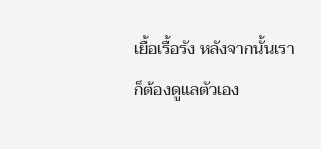เยื้อเรื้อรัง หลังจากนั้นเราก็ต้องดูแลตัวเอง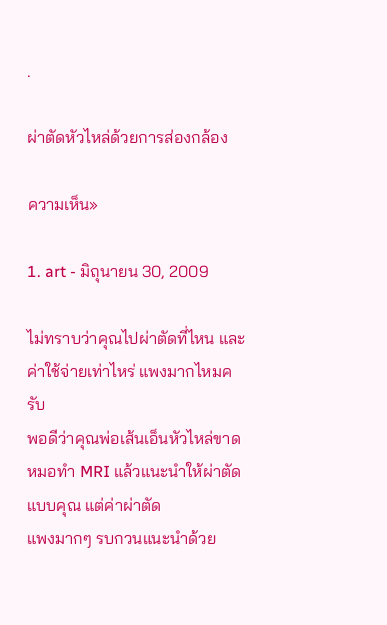.

ผ่าตัดหัวไหล่ด้วยการส่องกล้อง

ความเห็น»

1. art - มิถุนายน 30, 2009

ไม่ทราบว่าคุณไปผ่าตัดที่ไหน และค่าใช้จ่ายเท่าไหร่ แพงมากไหมครับ
พอดีว่าคุณพ่อเส้นเอ็นหัวไหล่ขาดหมอทำ MRI แล้วแนะนำให้ผ่าตัดแบบคุณ แต่ค่าผ่าตัด
แพงมากๆ รบกวนแนะนำด้วย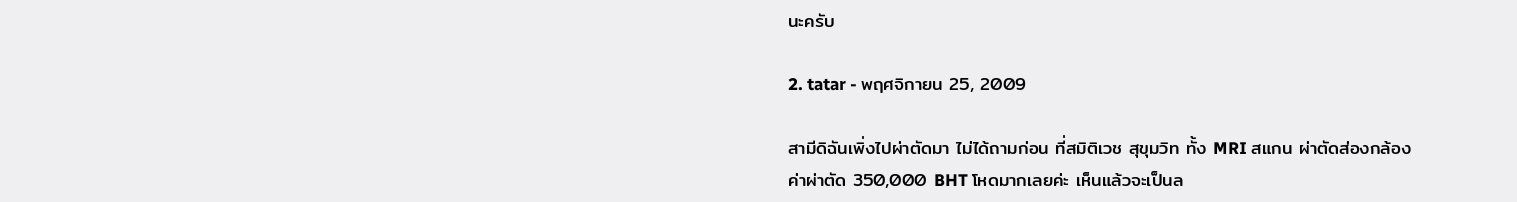นะครับ

2. tatar - พฤศจิกายน 25, 2009

สามีดิฉันเพิ่งไปผ่าตัดมา ไม่ได้ถามก่อน ที่สมิติเวช สุขุมวิท ทั้ง MRI สแกน ผ่าตัดส่องกล้อง
ค่าผ่าตัด 350,000 BHT โหดมากเลยค่ะ เห็นแล้วจะเป็นล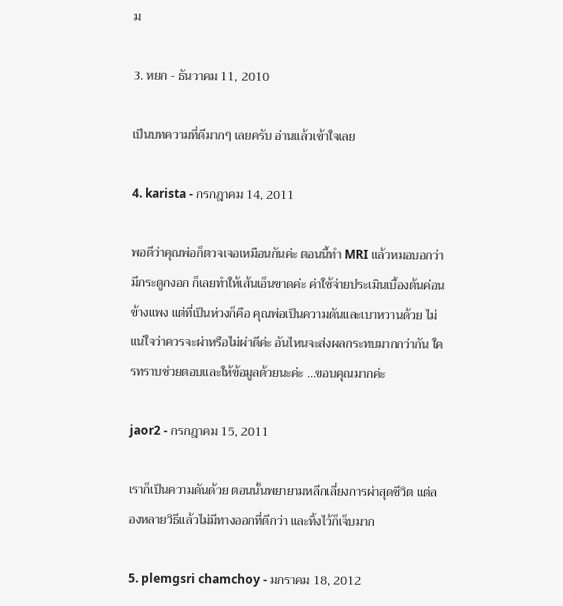ม

3. หยก - ธันวาคม 11, 2010

เป็นบทความที่ดีมากๆ เลยครับ อ่านแล้วเข้าใจเลย

4. karista - กรกฎาคม 14, 2011

พอดีว่าคุณพ่อก็ตวจเจอเหมือนกันค่ะ ตอนนี้ทำ MRI แล้วหมอบอกว่ามีกระดูกงอก ก็เลยทำให้เส้นเอ็นขาดค่ะ ค่าใช้จ่ายประเมินเบื้องต้นค่อนข้างแพง แต่ที่เป็นห่วงก็คือ คุณพ่อเป็นความดันและเบาหวานด้วย ไม่แน่ใจว่าควรจะผ่าหรือไม่ผ่าดีค่ะ อันไหนจะส่งผลกระทบมากกว่ากัน ใครทราบช่วยตอบและให้ข้อมูลด้วยนะค่ะ …ขอบคุณมากค่ะ

jaor2 - กรกฎาคม 15, 2011

เราก็เป็นความดันด้วย ตอนนั้นพยายามหลีกเลี่ยงการผ่าสุดชีวิต แต่ลองหลายวิธีแล้วไม่มีทางออกที่ดีกว่า และทิ้งไว้ก็เจ็บมาก

5. plemgsri chamchoy - มกราคม 18, 2012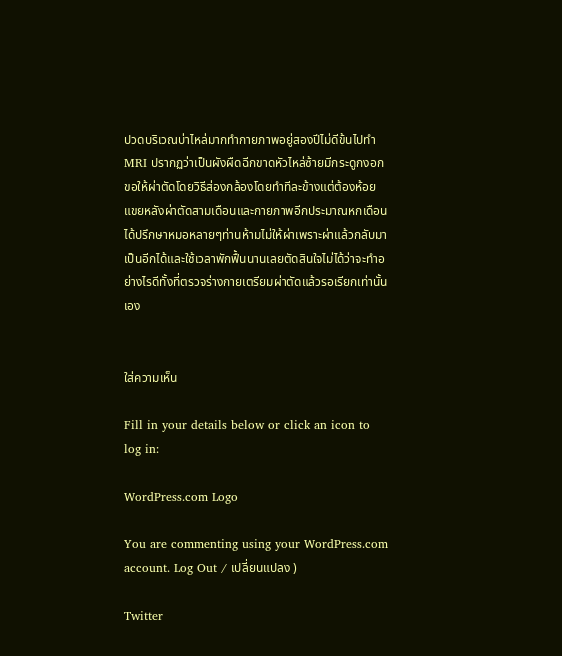ปวดบริเวณบ่าไหล่มากทำกายภาพอยู่สองปีไม่ดีข้นไปทำ MRI ปรากฏว่าเป็นผังผืดฉีกขาดหัวไหล่ซ้ายมีกระดูกงอกขอให้ผ่าตัดโดยวิธีส่องกล้องโดยทำทีละข้างแต่ต้องห้อยแขยหลังผ่าตัดสามเดือนและกายภาพอีกประมาณหกเดือนได้ปรึกษาหมอหลายๆท่านห้ามไม่ให้ผ่าเพราะผ่าแล้วกลับมาเป็นอีกได้และใช้เวลาพักฟื้นนานเลยตัดสินใจไม่ได้ว่าจะทำอย่างไรดีทั้งที่ตรวจร่างกายเตรียมผ่าตัดแล้วรอเรียกเท่านั้นเอง


ใส่ความเห็น

Fill in your details below or click an icon to log in:

WordPress.com Logo

You are commenting using your WordPress.com account. Log Out / เปลี่ยนแปลง )

Twitter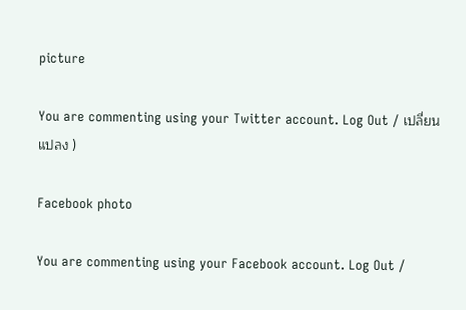picture

You are commenting using your Twitter account. Log Out / เปลี่ยนแปลง )

Facebook photo

You are commenting using your Facebook account. Log Out /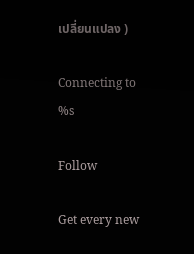เปลี่ยนแปลง )

Connecting to %s

Follow

Get every new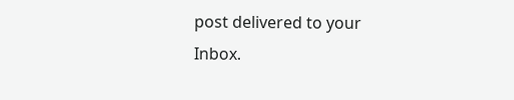post delivered to your Inbox.